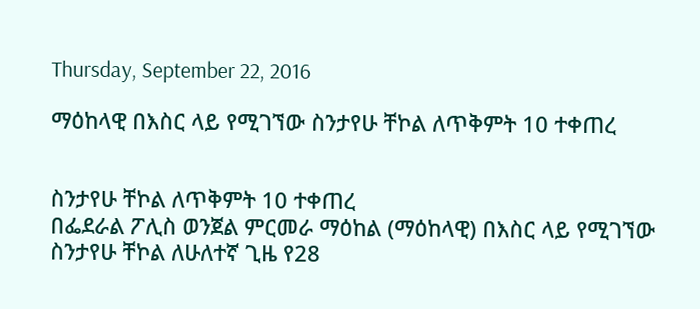Thursday, September 22, 2016

ማዕከላዊ በእስር ላይ የሚገኘው ስንታየሁ ቸኮል ለጥቅምት 10 ተቀጠረ


ስንታየሁ ቸኮል ለጥቅምት 10 ተቀጠረ
በፌደራል ፖሊስ ወንጀል ምርመራ ማዕከል (ማዕከላዊ) በእስር ላይ የሚገኘው ስንታየሁ ቸኮል ለሁለተኛ ጊዜ የ28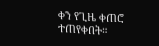ቀን የጊዜ ቀጠሮ ተጠየቀበት።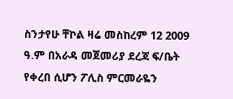ስንታየሁ ቸኮል ዛሬ መስከረም 12 2009 ዓ.ም በአራዳ መጀመሪያ ደረጃ ፍ/ቤት የቀረበ ሲሆን ፖሊስ ምርመራዬን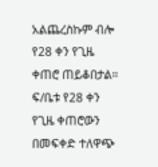አልጨረስኩም ብሎ የ28 ቀን የጊዜ ቀጠሮ ጠይቆበታል። ፍ/ቤቱ የ28 ቀን የጊዜ ቀጠሮውን በመፍቀድ ተለዋጭ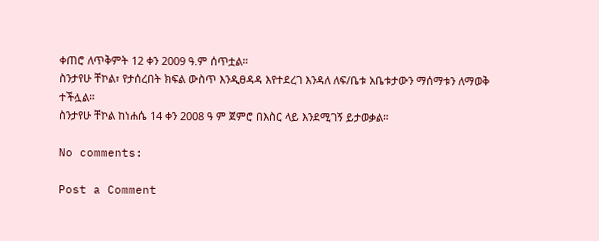ቀጠሮ ለጥቅምት 12 ቀን 2009 ዓ.ም ሰጥቷል።
ስንታየሁ ቸኮል፣ የታሰረበት ክፍል ውስጥ እንዲፀዳዳ እየተደረገ እንዳለ ለፍ/ቤቱ አቤቱታውን ማሰማቱን ለማወቅ ተችሏል።
ስንታየሁ ቸኮል ከነሐሴ 14 ቀን 2008 ዓ ም ጀምሮ በእስር ላይ እንደሚገኝ ይታወቃል።

No comments:

Post a Comment